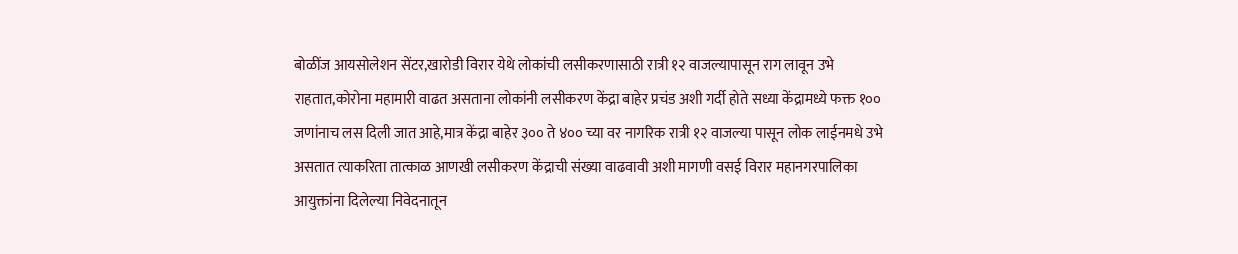बोळींज आयसोलेशन सेंटर,खारोडी विरार येथे लोकांची लसीकरणासाठी रात्री १२ वाजल्यापासून राग लावून उभे राहतात,कोरोना महामारी वाढत असताना लोकांनी लसीकरण केंद्रा बाहेर प्रचंड अशी गर्दी होते सध्या केंद्रामध्ये फक्त १०० जणांनाच लस दिली जात आहे,मात्र केंद्रा बाहेर ३०० ते ४०० च्या वर नागरिक रात्री १२ वाजल्या पासून लोक लाईनमधे उभे असतात त्याकरिता तात्काळ आणखी लसीकरण केंद्राची संख्या वाढवावी अशी मागणी वसई विरार महानगरपालिका आयुक्तांना दिलेल्या निवेदनातून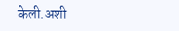केली.अशी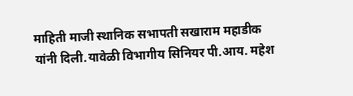माहिती माजी स्थानिक सभापती सखाराम महाडीक यांनी दिली.यावेळी विभागीय सिनियर पी.आय. महेश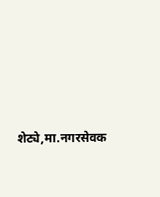शेट्ये,मा.नगरसेवक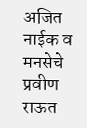अजित नाईक व मनसेचे प्रवीण राऊत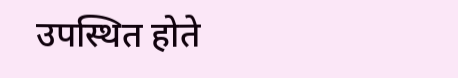उपस्थित होते